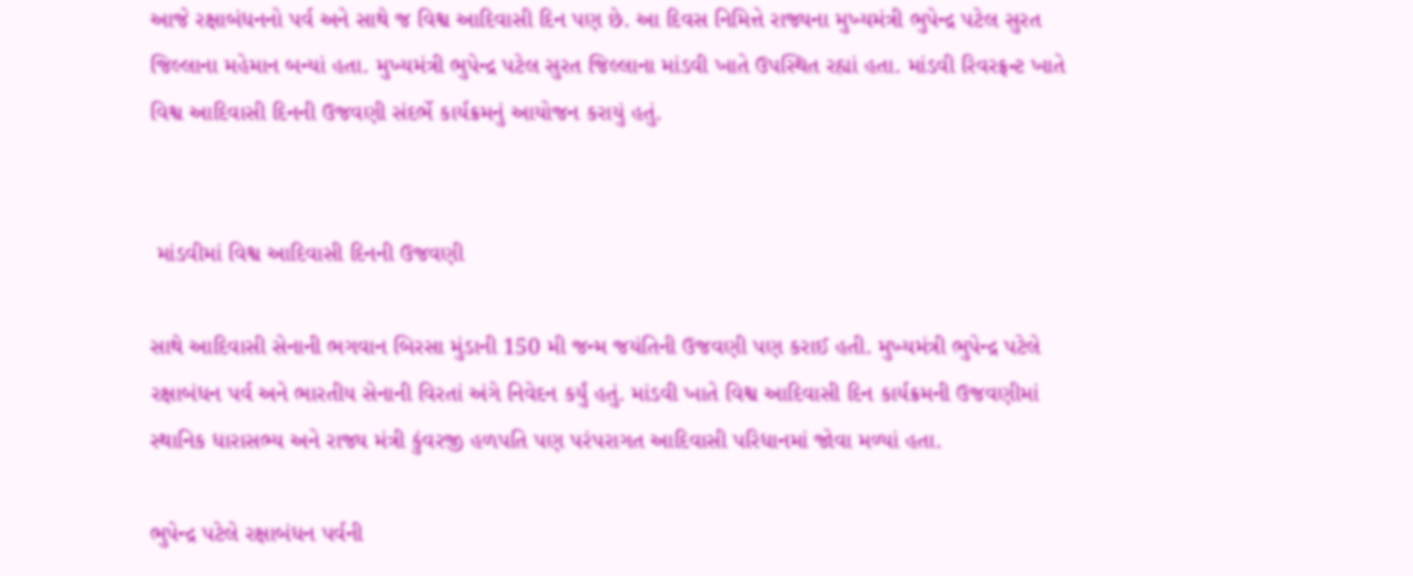આજે રક્ષાબંધનનો પર્વ અને સાથે જ વિશ્વ આદિવાસી દિન પણ છે. આ દિવસ નિમિત્તે રાજ્યના મુખ્યમંત્રી ભુપેન્દ્ર પટેલ સુરત જિલ્લાના મહેમાન બન્યાં હતા. મુખ્યમંત્રી ભુપેન્દ્ર પટેલ સુરત જિલ્લાના માંડવી ખાતે ઉપસ્થિત રહ્યાં હતા. માંડવી રિવરફ્રન્ટ ખાતે વિશ્વ આદિવાસી દિનની ઉજવણી સંદર્ભે કાર્યક્રમનું આયોજન કરાયું હતું.


 માંડવીમાં વિશ્વ આદિવાસી દિનની ઉજવણી

સાથે આદિવાસી સેનાની ભગવાન બિરસા મુંડાની 150 મી જન્મ જયંતિની ઉજવણી પણ કરાઈ હતી. મુખ્યમંત્રી ભુપેન્દ્ર પટેલે રક્ષાબંધન પર્વ અને ભારતીય સેનાની વિરતાં અંગે નિવેદન કર્યું હતું. માંડવી ખાતે વિશ્વ આદિવાસી દિન કાર્યક્રમની ઉજવણીમાં સ્થાનિક ધારાસભ્ય અને રાજ્ય મંત્રી કુંવરજી હળપતિ પણ પરંપરાગત આદિવાસી પરિધાનમાં જોવા મળ્યાં હતા.

ભુપેન્દ્ર પટેલે રક્ષાબંધન પર્વની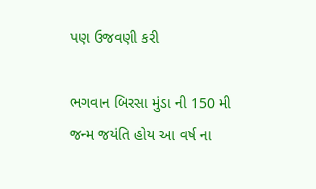પણ ઉજવણી કરી

ભગવાન બિરસા મુંડા ની 150 મી જન્મ જયંતિ હોય આ વર્ષ ના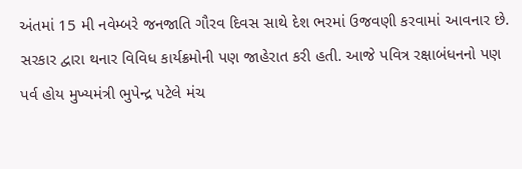અંતમાં 15 મી નવેમ્બરે જનજાતિ ગૌરવ દિવસ સાથે દેશ ભરમાં ઉજવણી કરવામાં આવનાર છે. સરકાર દ્વારા થનાર વિવિધ કાર્યક્રમોની પણ જાહેરાત કરી હતી. આજે પવિત્ર રક્ષાબંધનનો પણ પર્વ હોય મુખ્યમંત્રી ભુપેન્દ્ર પટેલે મંચ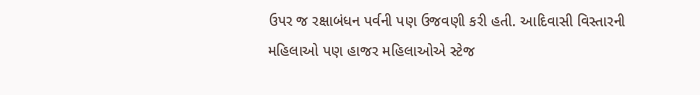ઉપર જ રક્ષાબંધન પર્વની પણ ઉજવણી કરી હતી. આદિવાસી વિસ્તારની મહિલાઓ પણ હાજર મહિલાઓએ સ્ટેજ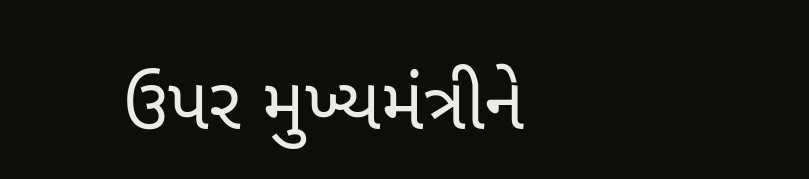ઉપર મુખ્યમંત્રીને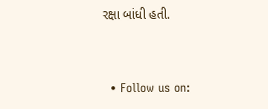રક્ષા બાંધી હતી.


  • Follow us on: